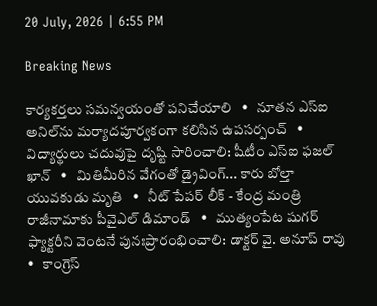20 July, 2026 | 6:55 PM

Breaking News

కార్యకర్తలు సమన్వయంతో పనిచేయాలి   •   నూతన ఎస్‌ఐ అనిల్‌ను మర్యాదపూర్వకంగా కలిసిన ఉపసర్పంచ్   •   విద్యార్థులు చదువుపై దృష్టి సారించాలి: షీటీం ఎస్ఐ ఫజల్ ఖాన్   •   మితిమీరిన వేగంతో డ్రైవింగ్... కారు బోల్తా యువకుడు మృతి   •   నీట్ పేపర్ లీక్ - కేంద్ర మంత్రి రాజీనామాకు పీవైఎల్ డిమాండ్   •   ముత్యంపేట షుగర్ ఫ్యాక్టరీని వెంటనే పునఃప్రారంభించాలి: డాక్టర్ వై. అనూప్ రావు   •   కాంగ్రెస్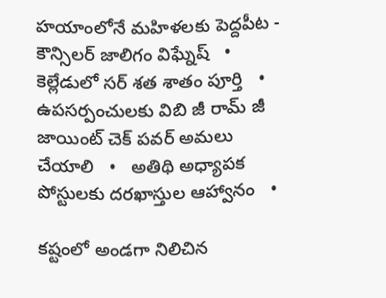హయాంలోనే మహిళలకు పెద్దపీట - కౌన్సిలర్ జాలిగం విఘ్నేష్   •   కెల్లేడులో సర్ శత శాతం పూర్తి   •   ఉపసర్పంచులకు విబి జీ రామ్ జీ జాయింట్ చెక్ పవర్ అమలు చేయాలి   •   అతిథి అధ్యాపక పోస్టులకు దరఖాస్తుల ఆహ్వానం   •

కష్టంలో అండగా నిలిచిన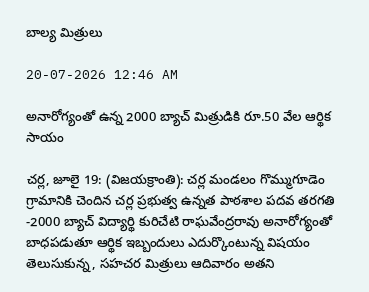బాల్య మిత్రులు

20-07-2026 12:46 AM

అనారోగ్యంతో ఉన్న 2000 బ్యాచ్ మిత్రుడికి రూ.50 వేల ఆర్థిక సాయం

చర్ల, జూలై 19: (విజయక్రాంతి): చర్ల మండలం గొమ్ముగూడెం గ్రామానికి చెందిన చర్ల ప్రభుత్వ ఉన్నత పాఠశాల పదవ తరగతి -2000 బ్యాచ్ విద్యార్థి కురిచేటి రాఘవేంద్రరావు అనారోగ్యంతో బాధపడుతూ ఆర్థిక ఇబ్బందులు ఎదుర్కొంటున్న విషయం తెలుసుకున్న, సహచర మిత్రులు ఆదివారం అతని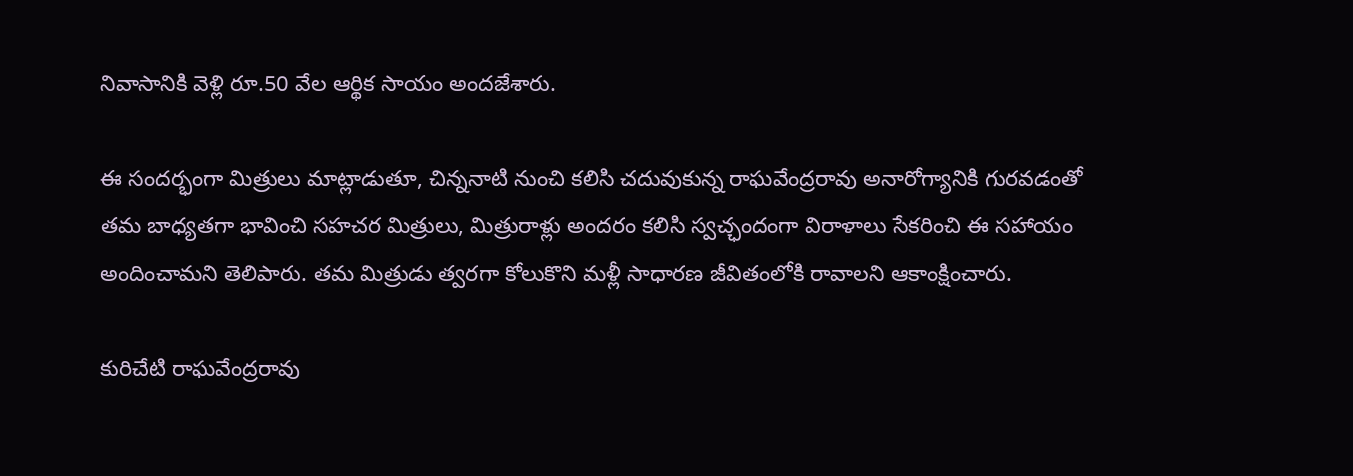నివాసానికి వెళ్లి రూ.50 వేల ఆర్థిక సాయం అందజేశారు.

ఈ సందర్భంగా మిత్రులు మాట్లాడుతూ, చిన్ననాటి నుంచి కలిసి చదువుకున్న రాఘవేంద్రరావు అనారోగ్యానికి గురవడంతో తమ బాధ్యతగా భావించి సహచర మిత్రులు, మిత్రురాళ్లు అందరం కలిసి స్వచ్ఛందంగా విరాళాలు సేకరించి ఈ సహాయం అందించామని తెలిపారు. తమ మిత్రుడు త్వరగా కోలుకొని మళ్లీ సాధారణ జీవితంలోకి రావాలని ఆకాంక్షించారు.

కురిచేటి రాఘవేంద్రరావు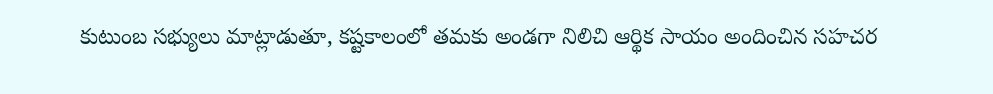కుటుంబ సభ్యులు మాట్లాడుతూ, కష్టకాలంలో తమకు అండగా నిలిచి ఆర్థిక సాయం అందించిన సహచర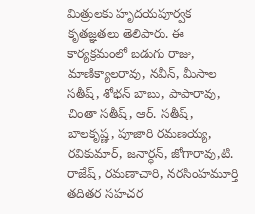మిత్రులకు హృదయపూర్వక కృతజ్ఞతలు తెలిపారు. ఈ కార్యక్రమంలో బడుగు రాజు, మాణిక్యాలరావు, నవీన్, మీసాల సతీష్, శోభన్ బాబు, పాపారావు, చింతా సతీష్, ఆర్. సతీష్, బాలకృష్ణ, పూజారి రమణయ్య, రవికుమార్, జనార్ధన్, జోగారావు,టి. రాజేష్, రమణాచారి, నరసింహమూర్తి తదితర సహచర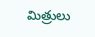మిత్రులు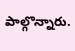పాల్గొన్నారు.